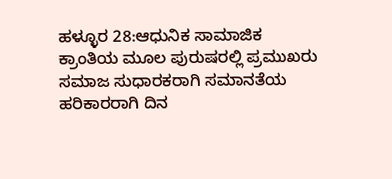ಹಳ್ಳೂರ 28:ಆಧುನಿಕ ಸಾಮಾಜಿಕ ಕ್ರಾಂತಿಯ ಮೂಲ ಪುರುಷರಲ್ಲಿ ಪ್ರಮುಖರು ಸಮಾಜ ಸುಧಾರಕರಾಗಿ ಸಮಾನತೆಯ ಹರಿಕಾರರಾಗಿ ದಿನ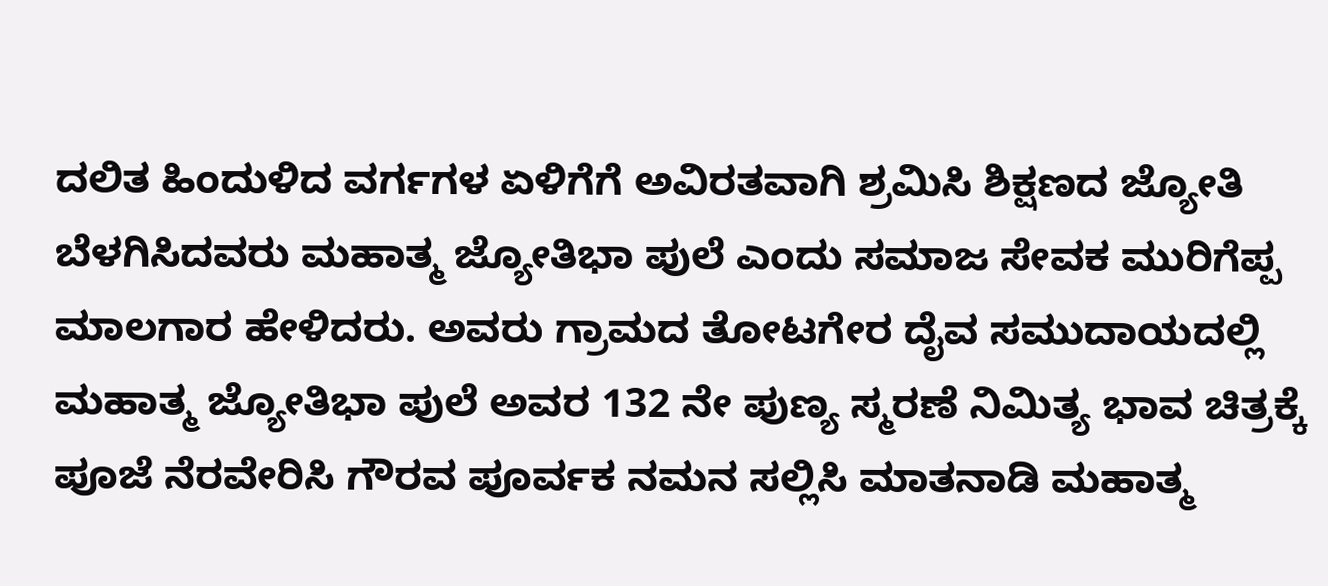ದಲಿತ ಹಿಂದುಳಿದ ವರ್ಗಗಳ ಏಳಿಗೆಗೆ ಅವಿರತವಾಗಿ ಶ್ರಮಿಸಿ ಶಿಕ್ಷಣದ ಜ್ಯೋತಿ ಬೆಳಗಿಸಿದವರು ಮಹಾತ್ಮ ಜ್ಯೋತಿಭಾ ಪುಲೆ ಎಂದು ಸಮಾಜ ಸೇವಕ ಮುರಿಗೆಪ್ಪ ಮಾಲಗಾರ ಹೇಳಿದರು. ಅವರು ಗ್ರಾಮದ ತೋಟಗೇರ ದೈವ ಸಮುದಾಯದಲ್ಲಿ ಮಹಾತ್ಮ ಜ್ಯೋತಿಭಾ ಪುಲೆ ಅವರ 132 ನೇ ಪುಣ್ಯ ಸ್ಮರಣೆ ನಿಮಿತ್ಯ ಭಾವ ಚಿತ್ರಕ್ಕೆ ಪೂಜೆ ನೆರವೇರಿಸಿ ಗೌರವ ಪೂರ್ವಕ ನಮನ ಸಲ್ಲಿಸಿ ಮಾತನಾಡಿ ಮಹಾತ್ಮ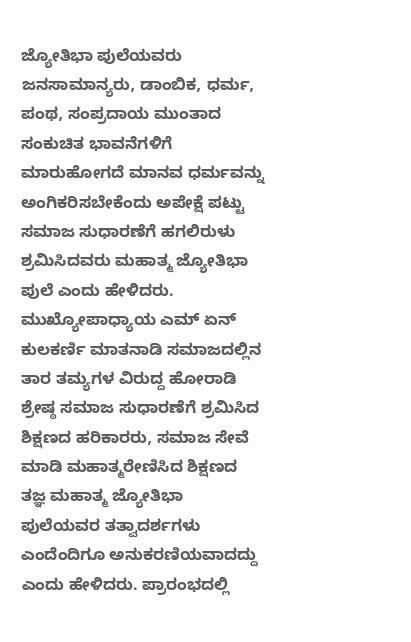ಜ್ಯೋತಿಭಾ ಪುಲೆಯವರು ಜನಸಾಮಾನ್ಯರು, ಡಾಂಬಿಕ, ಧರ್ಮ, ಪಂಥ, ಸಂಪ್ರದಾಯ ಮುಂತಾದ ಸಂಕುಚಿತ ಭಾವನೆಗಳಿಗೆ ಮಾರುಹೋಗದೆ ಮಾನವ ಧರ್ಮವನ್ನು ಅಂಗಿಕರಿಸಬೇಕೆಂದು ಅಪೇಕ್ಷೆ ಪಟ್ಟು ಸಮಾಜ ಸುಧಾರಣೆಗೆ ಹಗಲಿರುಳು ಶ್ರಮಿಸಿದವರು ಮಹಾತ್ಮ ಜ್ಯೋತಿಭಾ ಪುಲೆ ಎಂದು ಹೇಳಿದರು. ಮುಖ್ಯೋಪಾಧ್ಯಾಯ ಎಮ್ ಏನ್ ಕುಲಕರ್ಣಿ ಮಾತನಾಡಿ ಸಮಾಜದಲ್ಲಿನ ತಾರ ತಮ್ಯಗಳ ವಿರುದ್ದ ಹೋರಾಡಿ ಶ್ರೇಷ್ಠ ಸಮಾಜ ಸುಧಾರಣೆಗೆ ಶ್ರಮಿಸಿದ ಶಿಕ್ಷಣದ ಹರಿಕಾರರು, ಸಮಾಜ ಸೇವೆ ಮಾಡಿ ಮಹಾತ್ಮರೇಣಿಸಿದ ಶಿಕ್ಷಣದ ತಜ್ಞ ಮಹಾತ್ಮ ಜ್ಯೋತಿಭಾ ಪುಲೆಯವರ ತತ್ವಾದರ್ಶಗಳು ಎಂದೆಂದಿಗೂ ಅನುಕರಣಿಯವಾದದ್ದು ಎಂದು ಹೇಳಿದರು. ಪ್ರಾರಂಭದಲ್ಲಿ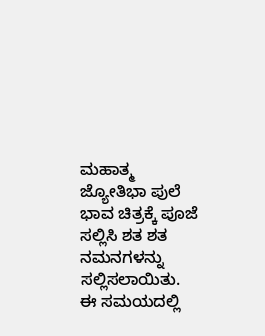ಮಹಾತ್ಮ ಜ್ಯೋತಿಭಾ ಪುಲೆ ಭಾವ ಚಿತ್ರಕ್ಕೆ ಪೂಜೆ ಸಲ್ಲಿಸಿ ಶತ ಶತ ನಮನಗಳನ್ನು ಸಲ್ಲಿಸಲಾಯಿತು. ಈ ಸಮಯದಲ್ಲಿ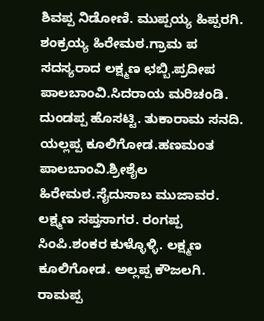ಶಿವಪ್ಪ ನಿಡೋಣಿ. ಮುಪ್ಪಯ್ಯ ಹಿಪ್ಪರಗಿ. ಶಂಕ್ರಯ್ಯ ಹಿರೇಮಠ.ಗ್ರಾಮ ಪ ಸದಸ್ಯರಾದ ಲಕ್ಷ್ಮಣ ಛಬ್ಬಿ.ಪ್ರದೀಪ ಪಾಲಬಾಂವಿ.ಸಿದರಾಯ ಮರಿಚಂಡಿ. ದುಂಡಪ್ಪ ಹೊಸಟ್ಟಿ. ತುಕಾರಾಮ ಸನದಿ. ಯಲ್ಲಪ್ಪ ಕೂಲಿಗೋಡ.ಹಣಮಂತ ಪಾಲಬಾಂವಿ.ಶ್ರೀಶೈಲ ಹಿರೇಮಠ.ಸೈದುಸಾಬ ಮುಜಾವರ. ಲಕ್ಷ್ಮಣ ಸಪ್ತಸಾಗರ. ರಂಗಪ್ಪ ಸಿಂಪಿ.ಶಂಕರ ಕುಳ್ಳೊಳ್ಳಿ. ಲಕ್ಷ್ಮಣ ಕೂಲಿಗೋಡ. ಅಲ್ಲಪ್ಪ ಕೌಜಲಗಿ. ರಾಮಪ್ಪ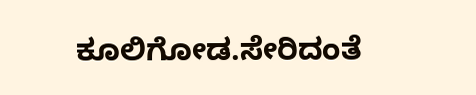ಕೂಲಿಗೋಡ.ಸೇರಿದಂತೆ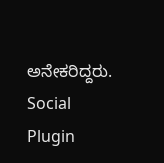ಅನೇಕರಿದ್ದರು.
Social Plugin